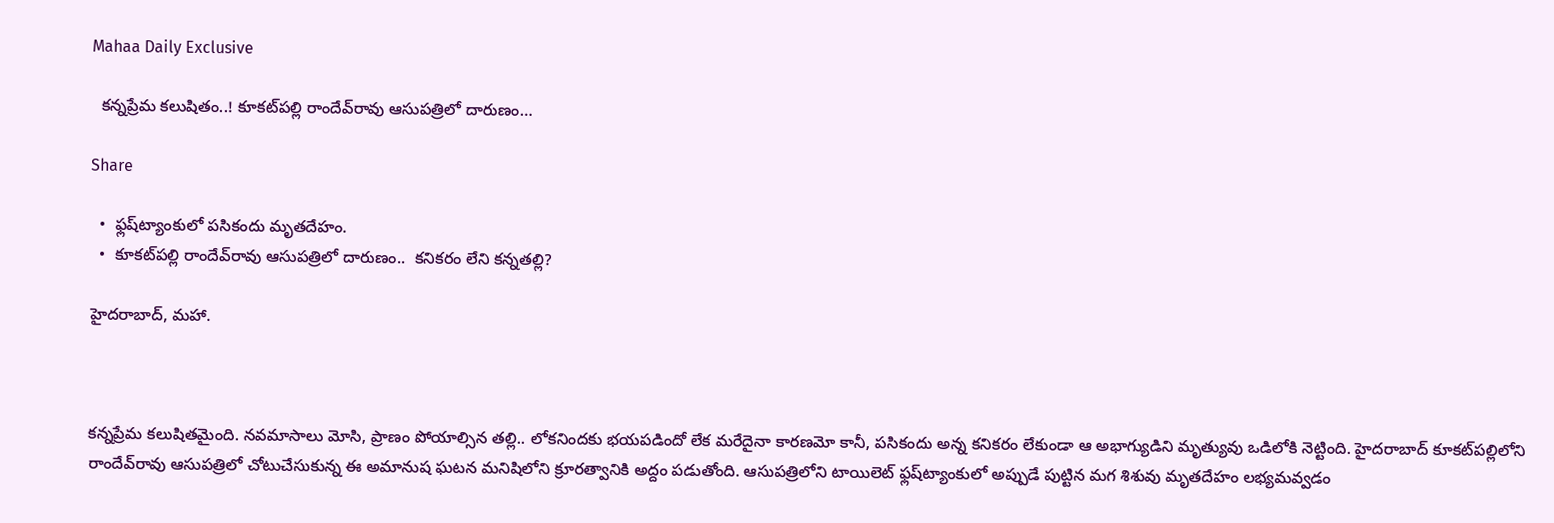Mahaa Daily Exclusive

  కన్నప్రేమ కలుషితం..! కూకట్‌పల్లి రాందేవ్‌రావు ఆసుపత్రిలో దారుణం…

Share

  •  ఫ్లష్‌ట్యాంకులో పసికందు మృతదేహం.
  •  కూకట్‌పల్లి రాందేవ్‌రావు ఆసుపత్రిలో దారుణం..  కనికరం లేని కన్నతల్లి?

హైదరాబాద్‌, మహా.



కన్నప్రేమ కలుషితమైంది. నవమాసాలు మోసి, ప్రాణం పోయాల్సిన తల్లి.. లోకనిందకు భయపడిందో లేక మరేదైనా కారణమో కానీ, పసికందు అన్న కనికరం లేకుండా ఆ అభాగ్యుడిని మృత్యువు ఒడిలోకి నెట్టింది. హైదరాబాద్‌ కూకట్‌పల్లిలోని రాందేవ్‌రావు ఆసుపత్రిలో చోటుచేసుకున్న ఈ అమానుష ఘటన మనిషిలోని క్రూరత్వానికి అద్దం పడుతోంది. ఆసుపత్రిలోని టాయిలెట్ ఫ్లష్‌ట్యాంకులో అప్పుడే పుట్టిన మగ శిశువు మృతదేహం లభ్యమవ్వడం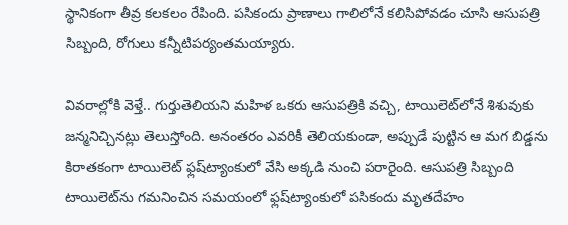స్థానికంగా తీవ్ర కలకలం రేపింది. పసికందు ప్రాణాలు గాలిలోనే కలిసిపోవడం చూసి ఆసుపత్రి సిబ్బంది, రోగులు కన్నీటిపర్యంతమయ్యారు.

వివరాల్లోకి వెళ్తే.. గుర్తుతెలియని మహిళ ఒకరు ఆసుపత్రికి వచ్చి, టాయిలెట్‌లోనే శిశువుకు జన్మనిచ్చినట్లు తెలుస్తోంది. అనంతరం ఎవరికీ తెలియకుండా, అప్పుడే పుట్టిన ఆ మగ బిడ్డను కిరాతకంగా టాయిలెట్ ఫ్లష్‌ట్యాంకులో వేసి అక్కడి నుంచి పరారైంది. ఆసుపత్రి సిబ్బంది టాయిలెట్‌ను గమనించిన సమయంలో ఫ్లష్‌ట్యాంకులో పసికందు మృతదేహం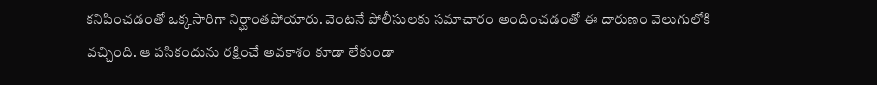కనిపించడంతో ఒక్కసారిగా నిర్ఘాంతపోయారు. వెంటనే పోలీసులకు సమాచారం అందించడంతో ఈ దారుణం వెలుగులోకి వచ్చింది. ఆ పసికందును రక్షించే అవకాశం కూడా లేకుండా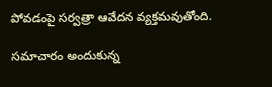పోవడంపై సర్వత్రా ఆవేదన వ్యక్తమవుతోంది.

సమాచారం అందుకున్న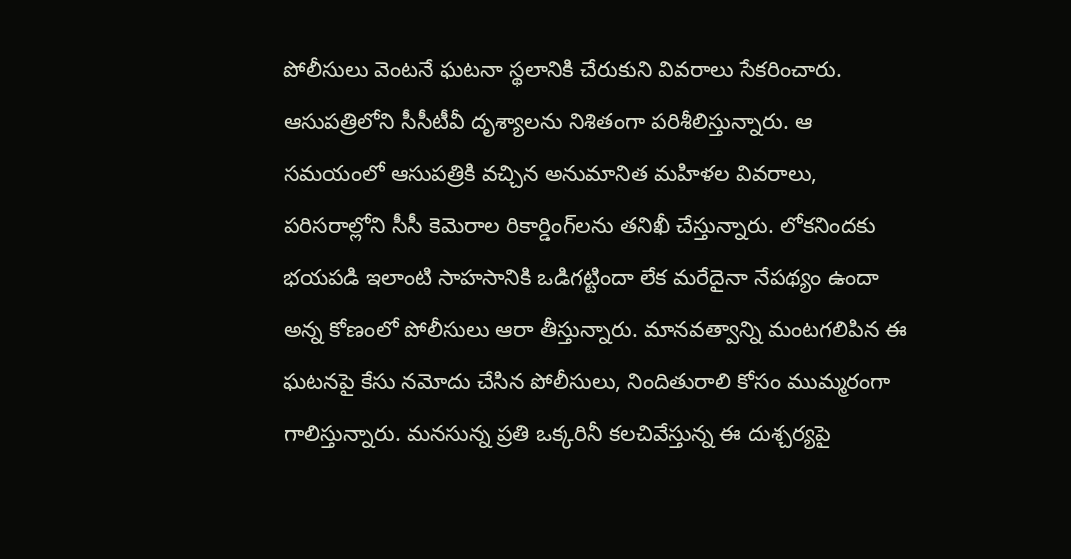పోలీసులు వెంటనే ఘటనా స్థలానికి చేరుకుని వివరాలు సేకరించారు. ఆసుపత్రిలోని సీసీటీవీ దృశ్యాలను నిశితంగా పరిశీలిస్తున్నారు. ఆ సమయంలో ఆసుపత్రికి వచ్చిన అనుమానిత మహిళల వివరాలు, పరిసరాల్లోని సీసీ కెమెరాల రికార్డింగ్‌లను తనిఖీ చేస్తున్నారు. లోకనిందకు భయపడి ఇలాంటి సాహసానికి ఒడిగట్టిందా లేక మరేదైనా నేపథ్యం ఉందా అన్న కోణంలో పోలీసులు ఆరా తీస్తున్నారు. మానవత్వాన్ని మంటగలిపిన ఈ ఘటనపై కేసు నమోదు చేసిన పోలీసులు, నిందితురాలి కోసం ముమ్మరంగా గాలిస్తున్నారు. మనసున్న ప్రతి ఒక్కరినీ కలచివేస్తున్న ఈ దుశ్చర్యపై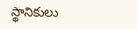స్థానికులు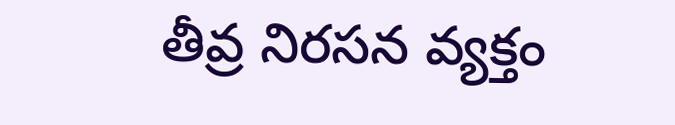తీవ్ర నిరసన వ్యక్తం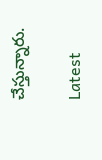చేస్తున్నారు.

Latest